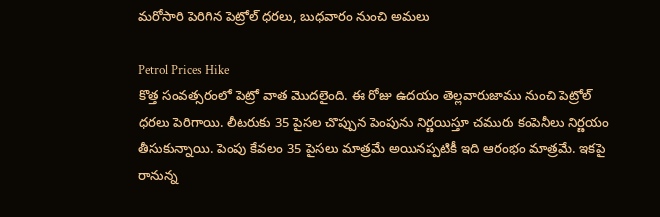మరోసారి పెరిగిన పెట్రోల్ ధరలు, బుధవారం నుంచి అమలు

Petrol Prices Hike
కొత్త సంవత్సరంలో పెట్రో వాత మొదలైంది. ఈ రోజు ఉదయం తెల్లవారుజాము నుంచి పెట్రోల్ ధరలు పెరిగాయి. లీటరుకు 35 పైసల చొప్పున పెంపును నిర్ణయిస్తూ చమురు కంపెనీలు నిర్ణయం తీసుకున్నాయి. పెంపు కేవలం 35 పైసలు మాత్రమే అయినప్పటికీ ఇది ఆరంభం మాత్రమే. ఇకపై రానున్న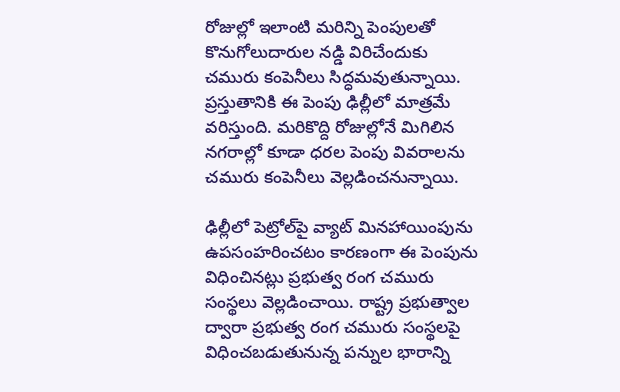రోజుల్లో ఇలాంటి మరిన్ని పెంపులతో కొనుగోలుదారుల నడ్డి విరిచేందుకు చమురు కంపెనీలు సిద్ధమవుతున్నాయి. ప్రస్తుతానికి ఈ పెంపు ఢిల్లీలో మాత్రమే వరిస్తుంది. మరికొద్ది రోజుల్లోనే మిగిలిన నగరాల్లో కూడా ధరల పెంపు వివరాలను చమురు కంపెనీలు వెల్లడించనున్నాయి.

ఢిల్లీలో పెట్రోల్‌పై వ్యాట్ మినహాయింపును ఉపసంహరించటం కారణంగా ఈ పెంపును విధించినట్లు ప్రభుత్వ రంగ చమురు సంస్థలు వెల్లడించాయి. రాష్ట్ర ప్రభుత్వాల ద్వారా ప్రభుత్వ రంగ చమురు సంస్థలపై విధించబడుతునున్న పన్నుల భారాన్ని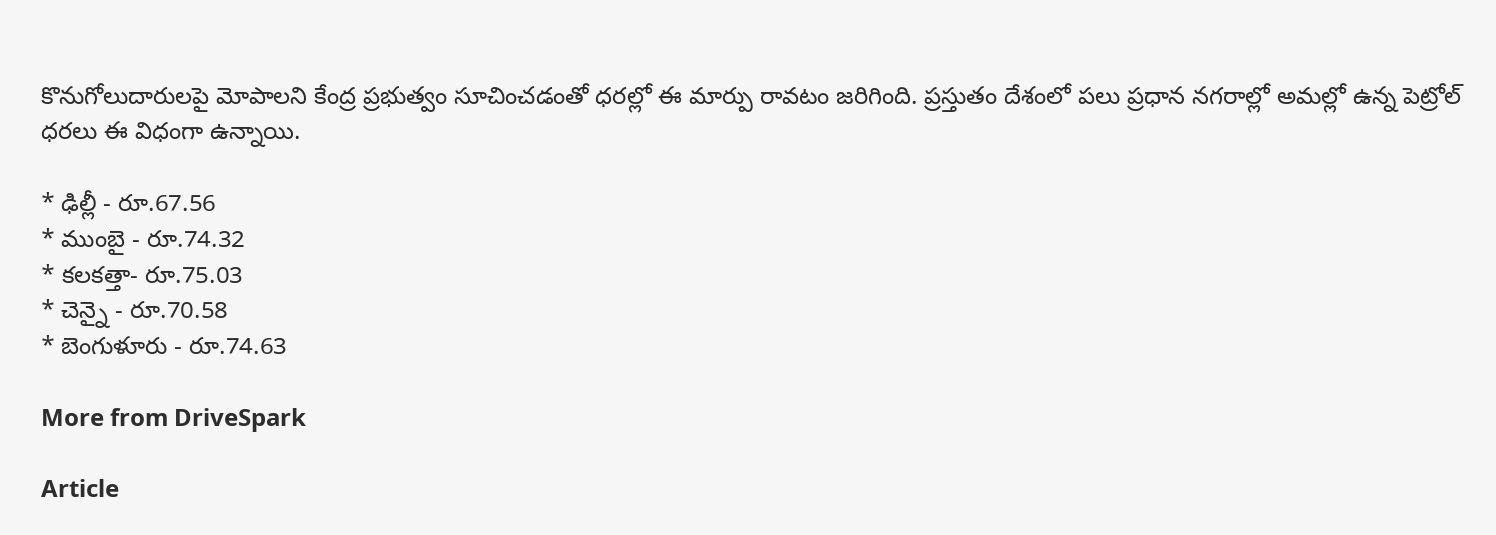కొనుగోలుదారులపై మోపాలని కేంద్ర ప్రభుత్వం సూచించడంతో ధరల్లో ఈ మార్పు రావటం జరిగింది. ప్రస్తుతం దేశంలో పలు ప్రధాన నగరాల్లో అమల్లో ఉన్న పెట్రోల్ ధరలు ఈ విధంగా ఉన్నాయి.

* ఢిల్లీ - రూ.67.56
* ముంబై - రూ.74.32
* కలకత్తా- రూ.75.03
* చెన్నై - రూ.70.58
* బెంగుళూరు - రూ.74.63

More from DriveSpark

Article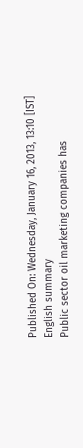Published On: Wednesday, January 16, 2013, 13:10 [IST]
English summary
Public sector oil marketing companies has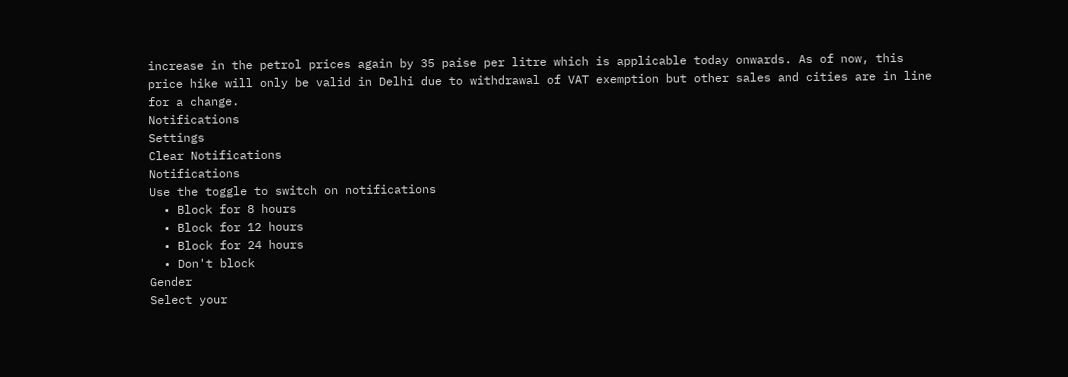increase in the petrol prices again by 35 paise per litre which is applicable today onwards. As of now, this price hike will only be valid in Delhi due to withdrawal of VAT exemption but other sales and cities are in line for a change.
Notifications
Settings
Clear Notifications
Notifications
Use the toggle to switch on notifications
  • Block for 8 hours
  • Block for 12 hours
  • Block for 24 hours
  • Don't block
Gender
Select your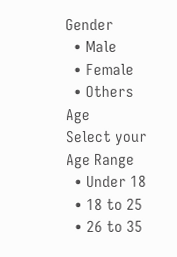Gender
  • Male
  • Female
  • Others
Age
Select your Age Range
  • Under 18
  • 18 to 25
  • 26 to 35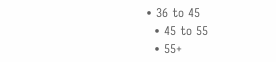• 36 to 45
  • 45 to 55
  • 55+